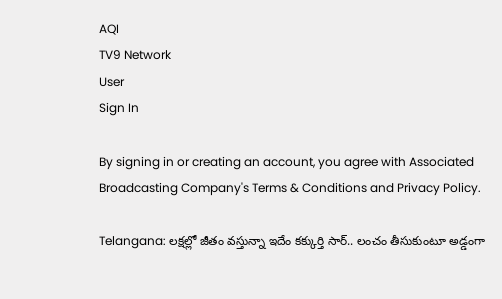AQI
TV9 Network
User
Sign In

By signing in or creating an account, you agree with Associated Broadcasting Company's Terms & Conditions and Privacy Policy.

Telangana: లక్షల్లో జీతం వస్తున్నా ఇదేం కక్కుర్తి సార్.. లంచం తీసుకుంటూ అడ్డంగా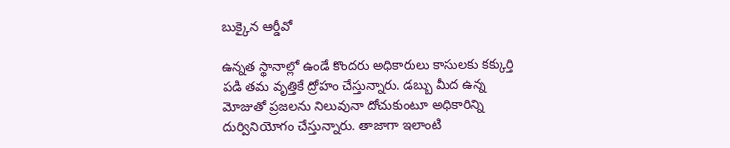బుక్కైన ఆర్డీవో

ఉన్నత స్థానాల్లో ఉండే కొందరు అధికారులు కాసులకు కక్కుర్తి పడి తమ వృత్తికే ద్రోహం చేస్తున్నారు. డబ్బు మీద ఉన్న మోజుతో ప్రజలను నిలువునా దోచుకుంటూ అధికారిన్ని దుర్వినియోగం చేస్తున్నారు. తాజాగా ఇలాంటి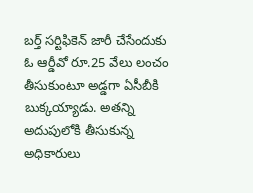బర్త్‌ సర్టిఫికెన్ జారీ చేసేందుకు ఓ ఆర్డీవో రూ.25 వేలు లంచం తీసుకుంటూ అడ్డగా ఏసీబీకి బుక్కయ్యాడు. అతన్ని అదుపులోకి తీసుకున్న అధికారులు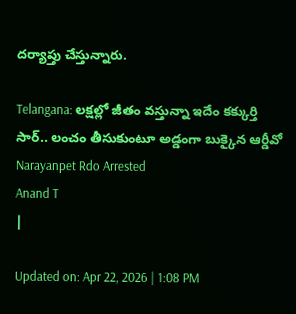దర్యాప్తు చేస్తున్నారు.

Telangana: లక్షల్లో జీతం వస్తున్నా ఇదేం కక్కుర్తి సార్.. లంచం తీసుకుంటూ అడ్డంగా బుక్కైన ఆర్డీవో
Narayanpet Rdo Arrested
Anand T
|

Updated on: Apr 22, 2026 | 1:08 PM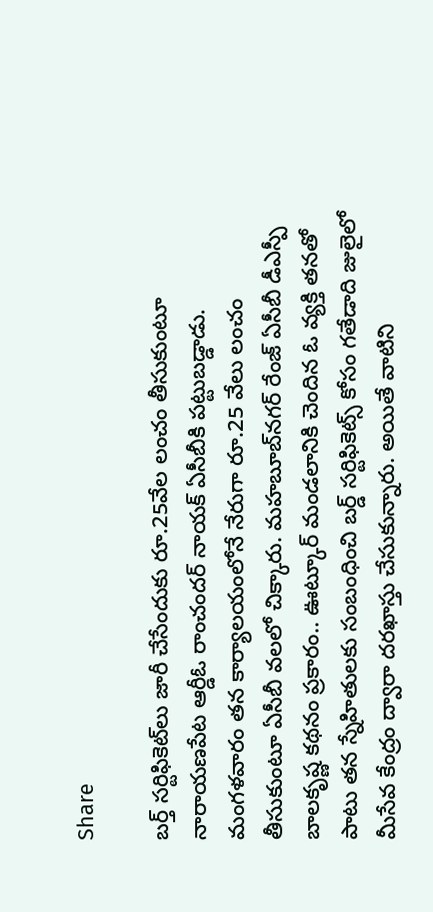Share

బర్త్‌ సర్టిఫికెట్‌లు జారీ చేసేందుకు రూ.25వేల లంచం తీసుకుంటూ నారాయణపేట ఆర్డీఓ రాంచందర్‌ నాయక్ ఏసీబీకి పట్టుబడ్డాడు. మంగళవారం తన కార్యాలయంలోనే నేరుగా రూ.25 వేలు లంచం తీసుకుంటూ ఏసీబీ వలలో చిక్కారు. మహబూబ్‌నగర్‌ రేంజ్‌ ఏసీబీ డీఎస్పీ బాలకృష్ణ కథనం ప్రకారం.. ఊట్కూర్‌ మండలానికి చెందిన ఓ వ్యక్తి తనతో పాటు తన స్నేహితులకు సంబంధించి బర్డ్ సర్టిఫికెట్స్ కోసం గతేడాది జులైలో మీసేవ కేంద్రం ద్వారా దరఖాస్తు చేసుకున్నారు. అయితే వాటిని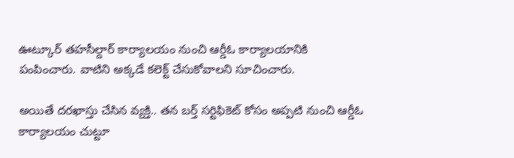ఊట్కూర్‌ తహసీల్దార్‌ కార్యాలయం నుంచి ఆర్డీఓ కార్యాలయానికి పంపించారు. వాటిని అక్కడే కలెక్ట్ చేసుకోవాలని సూచించారు.

అయితే దరఖాస్తు చేసిన వ్యక్తి.. తన బర్త్‌ సర్టిఫికెట్ కోసం అప్పటి నుంచి ఆర్డీఓ కార్యాలయం చుట్టూ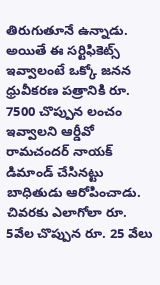తిరుగుతూనే ఉన్నాడు. అయితే ఈ సర్టిఫికెట్స్ ఇవ్వాలంటే ఒక్కో జనన ధ్రువీకరణ పత్రానికి రూ. 7500 చొప్పున లంచం ఇవ్వాలని ఆర్డీవో రామచందర్ నాయక్ డిమాండ్ చేసినట్టు బాధితుడు ఆరోపించాడు. చివరకు ఎలాగోలా రూ. 5వేల చొప్పున రూ. 25 వేలు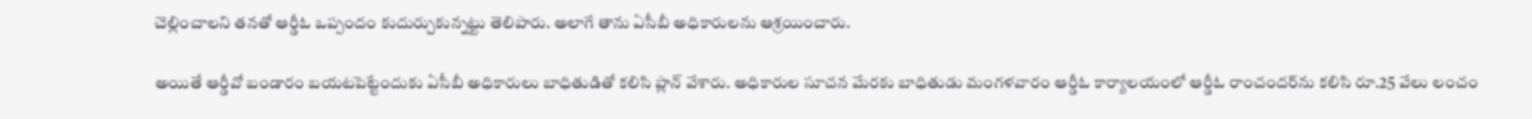చెల్లించాలని తనతో ఆర్డీఓ ఒప్పందం కుదుర్చుకున్నట్టు తెలిపారు. అలాగే తాను ఏసీబీ అధికారులను ఆశ్రయించారు.

అయితే ఆర్డీవో బండారం బయటపెట్టేందుకు ఏసీబీ అధికారులు బాధితుడితో కలిసి ప్లాన్ వేశారు. అధికారుల సూచన మేరకు బాధితుడు మంగళవారం ఆర్డీఓ కార్యాలయంలో ఆర్డీఓ రాంచందర్‌ను కలిసి రూ.25 వేలు లంచం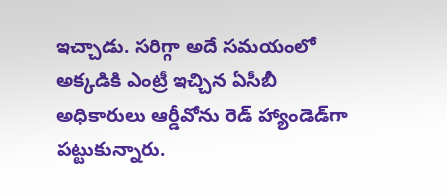ఇచ్చాడు. సరిగ్గా అదే సమయంలో అక్కడికి ఎంట్రీ ఇచ్చిన ఏసీబీ అధికారులు ఆర్డీవోను రెడ్‌ హ్యాండెడ్‌గా పట్టుకున్నారు.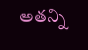అతన్ని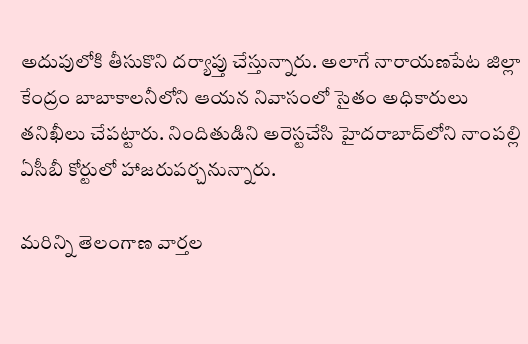అదుపులోకి తీసుకొని దర్యాప్తు చేస్తున్నారు. అలాగే నారాయణపేట జిల్లా కేంద్రం బాబాకాలనీలోని ఆయన నివాసంలో సైతం అధికారులు తనిఖీలు చేపట్టారు. నిందితుడిని అరె‌స్టచేసి హైదరాబాద్‌లోని నాంపల్లి ఏసీబీ కోర్టులో హాజరుపర్చనున్నారు.

మరిన్ని తెలంగాణ వార్తల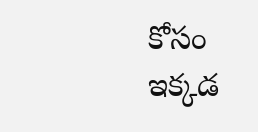కోసం ఇక్కడ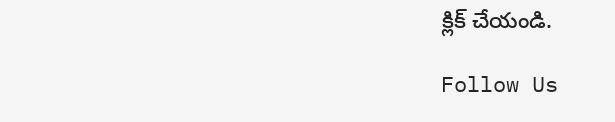క్లిక్ చేయండి.

Follow Us